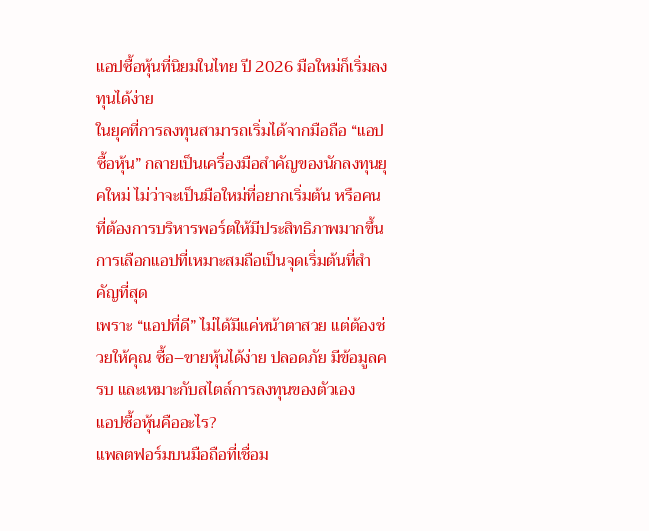แอปซื้อหุ้นที่นิยมในไทย ปี 2026 มือใหม่ก็เริ่มลงทุนได้ง่าย
ในยุคที่การลงทุนสามารถเริ่มได้จากมือถือ “แอปซื้อหุ้น” กลายเป็นเครื่องมือสำคัญของนักลงทุนยุคใหม่ ไม่ว่าจะเป็นมือใหม่ที่อยากเริ่มต้น หรือคนที่ต้องการบริหารพอร์ตให้มีประสิทธิภาพมากขึ้น การเลือกแอปที่เหมาะสมถือเป็นจุดเริ่มต้นที่สำคัญที่สุด
เพราะ “แอปที่ดี” ไม่ได้มีแค่หน้าตาสวย แต่ต้องช่วยให้คุณ ซื้อ–ขายหุ้นได้ง่าย ปลอดภัย มีข้อมูลครบ และเหมาะกับสไตล์การลงทุนของตัวเอง
แอปซื้อหุ้นคืออะไร?
แพลตฟอร์มบนมือถือที่เชื่อม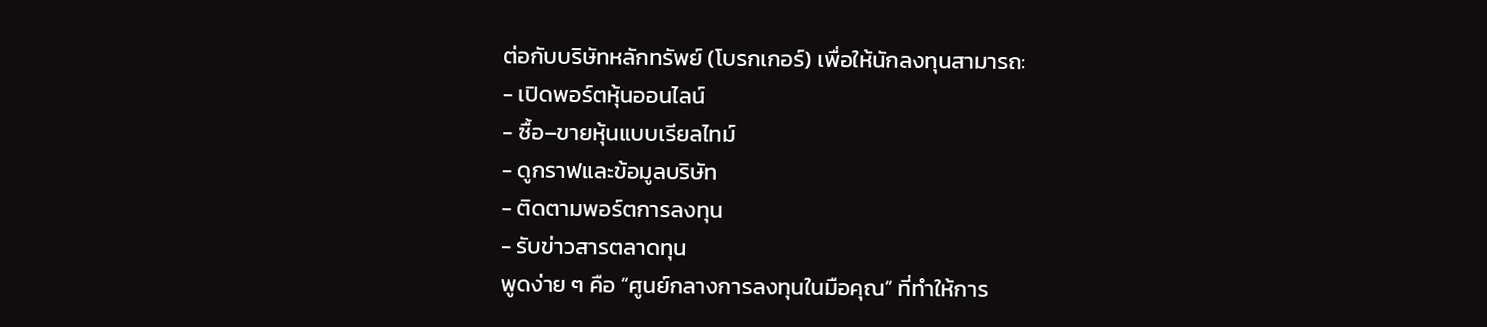ต่อกับบริษัทหลักทรัพย์ (โบรกเกอร์) เพื่อให้นักลงทุนสามารถ:
- เปิดพอร์ตหุ้นออนไลน์
- ซื้อ–ขายหุ้นแบบเรียลไทม์
- ดูกราฟและข้อมูลบริษัท
- ติดตามพอร์ตการลงทุน
- รับข่าวสารตลาดทุน
พูดง่าย ๆ คือ “ศูนย์กลางการลงทุนในมือคุณ” ที่ทำให้การ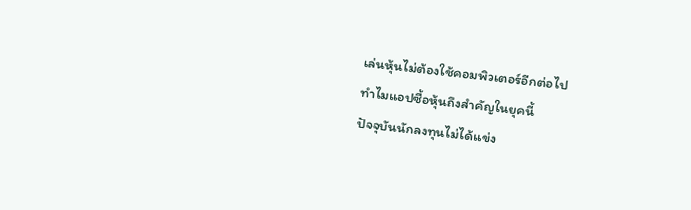เล่นหุ้นไม่ต้องใช้คอมพิวเตอร์อีกต่อไป
ทำไมแอปซื้อหุ้นถึงสำคัญในยุคนี้
ปัจจุบันนักลงทุนไม่ได้แข่ง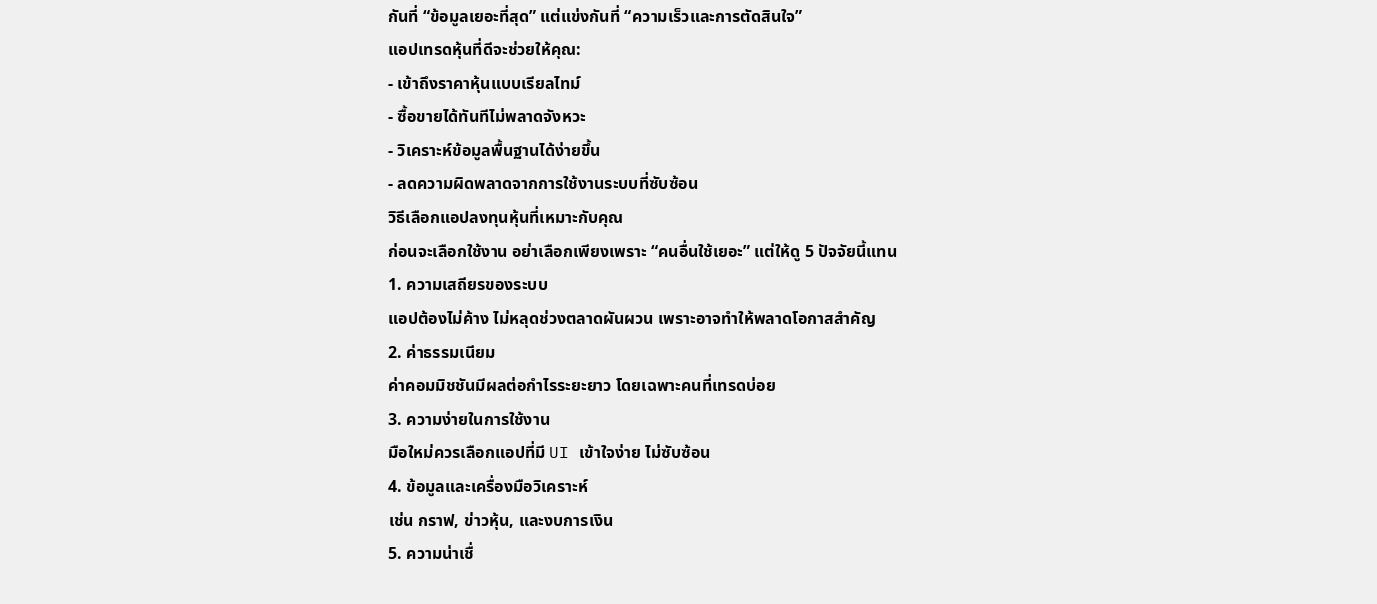กันที่ “ข้อมูลเยอะที่สุด” แต่แข่งกันที่ “ความเร็วและการตัดสินใจ”
แอปเทรดหุ้นที่ดีจะช่วยให้คุณ:
- เข้าถึงราคาหุ้นแบบเรียลไทม์
- ซื้อขายได้ทันทีไม่พลาดจังหวะ
- วิเคราะห์ข้อมูลพื้นฐานได้ง่ายขึ้น
- ลดความผิดพลาดจากการใช้งานระบบที่ซับซ้อน
วิธีเลือกแอปลงทุนหุ้นที่เหมาะกับคุณ
ก่อนจะเลือกใช้งาน อย่าเลือกเพียงเพราะ “คนอื่นใช้เยอะ” แต่ให้ดู 5 ปัจจัยนี้แทน
1. ความเสถียรของระบบ
แอปต้องไม่ค้าง ไม่หลุดช่วงตลาดผันผวน เพราะอาจทำให้พลาดโอกาสสำคัญ
2. ค่าธรรมเนียม
ค่าคอมมิชชันมีผลต่อกำไรระยะยาว โดยเฉพาะคนที่เทรดบ่อย
3. ความง่ายในการใช้งาน
มือใหม่ควรเลือกแอปที่มี UI เข้าใจง่าย ไม่ซับซ้อน
4. ข้อมูลและเครื่องมือวิเคราะห์
เช่น กราฟ, ข่าวหุ้น, และงบการเงิน
5. ความน่าเชื่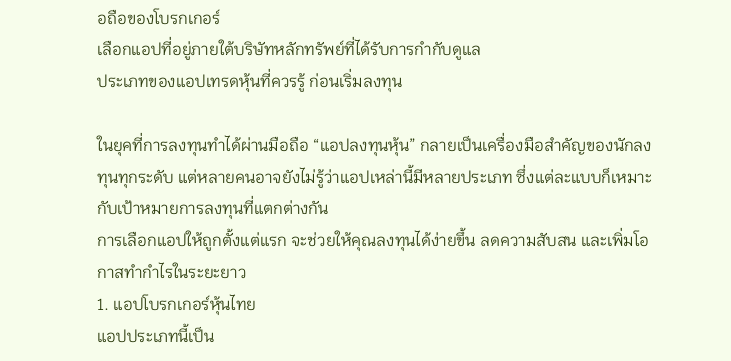อถือของโบรกเกอร์
เลือกแอปที่อยู่ภายใต้บริษัทหลักทรัพย์ที่ได้รับการกำกับดูแล
ประเภทของแอปเทรดหุ้นที่ควรรู้ ก่อนเริ่มลงทุน

ในยุคที่การลงทุนทำได้ผ่านมือถือ “แอปลงทุนหุ้น” กลายเป็นเครื่องมือสำคัญของนักลงทุนทุกระดับ แต่หลายคนอาจยังไม่รู้ว่าแอปเหล่านี้มีหลายประเภท ซึ่งแต่ละแบบก็เหมาะกับเป้าหมายการลงทุนที่แตกต่างกัน
การเลือกแอปให้ถูกตั้งแต่แรก จะช่วยให้คุณลงทุนได้ง่ายขึ้น ลดความสับสน และเพิ่มโอกาสทำกำไรในระยะยาว
1. แอปโบรกเกอร์หุ้นไทย
แอปประเภทนี้เป็น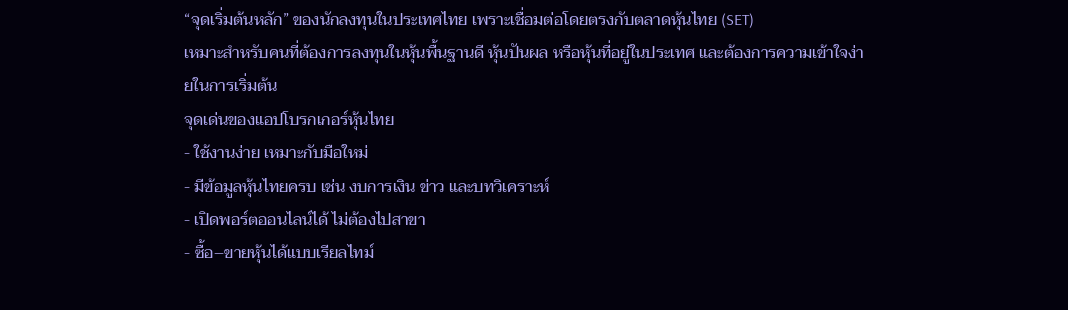“จุดเริ่มต้นหลัก” ของนักลงทุนในประเทศไทย เพราะเชื่อมต่อโดยตรงกับตลาดหุ้นไทย (SET)
เหมาะสำหรับคนที่ต้องการลงทุนในหุ้นพื้นฐานดี หุ้นปันผล หรือหุ้นที่อยู่ในประเทศ และต้องการความเข้าใจง่ายในการเริ่มต้น
จุดเด่นของแอปโบรกเกอร์หุ้นไทย
- ใช้งานง่าย เหมาะกับมือใหม่
- มีข้อมูลหุ้นไทยครบ เช่น งบการเงิน ข่าว และบทวิเคราะห์
- เปิดพอร์ตออนไลน์ได้ ไม่ต้องไปสาขา
- ซื้อ–ขายหุ้นได้แบบเรียลไทม์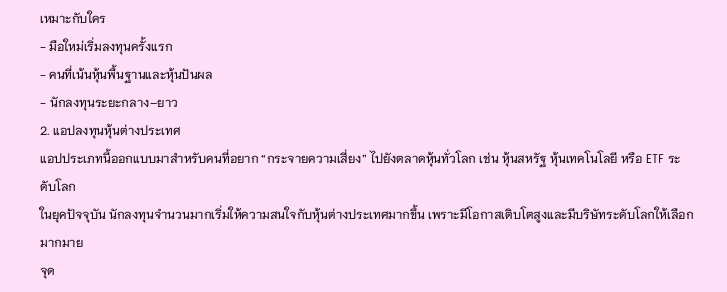เหมาะกับใคร
- มือใหม่เริ่มลงทุนครั้งแรก
- คนที่เน้นหุ้นพื้นฐานและหุ้นปันผล
- นักลงทุนระยะกลาง–ยาว
2. แอปลงทุนหุ้นต่างประเทศ
แอปประเภทนี้ออกแบบมาสำหรับคนที่อยาก “กระจายความเสี่ยง” ไปยังตลาดหุ้นทั่วโลก เช่น หุ้นสหรัฐ หุ้นเทคโนโลยี หรือ ETF ระดับโลก
ในยุคปัจจุบัน นักลงทุนจำนวนมากเริ่มให้ความสนใจกับหุ้นต่างประเทศมากขึ้น เพราะมีโอกาสเติบโตสูงและมีบริษัทระดับโลกให้เลือกมากมาย
จุด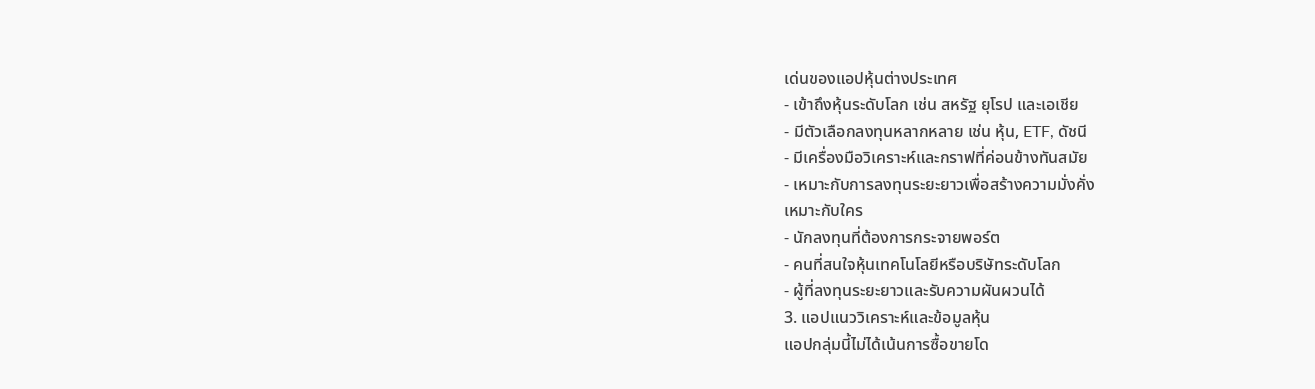เด่นของแอปหุ้นต่างประเทศ
- เข้าถึงหุ้นระดับโลก เช่น สหรัฐ ยุโรป และเอเชีย
- มีตัวเลือกลงทุนหลากหลาย เช่น หุ้น, ETF, ดัชนี
- มีเครื่องมือวิเคราะห์และกราฟที่ค่อนข้างทันสมัย
- เหมาะกับการลงทุนระยะยาวเพื่อสร้างความมั่งคั่ง
เหมาะกับใคร
- นักลงทุนที่ต้องการกระจายพอร์ต
- คนที่สนใจหุ้นเทคโนโลยีหรือบริษัทระดับโลก
- ผู้ที่ลงทุนระยะยาวและรับความผันผวนได้
3. แอปแนววิเคราะห์และข้อมูลหุ้น
แอปกลุ่มนี้ไม่ได้เน้นการซื้อขายโด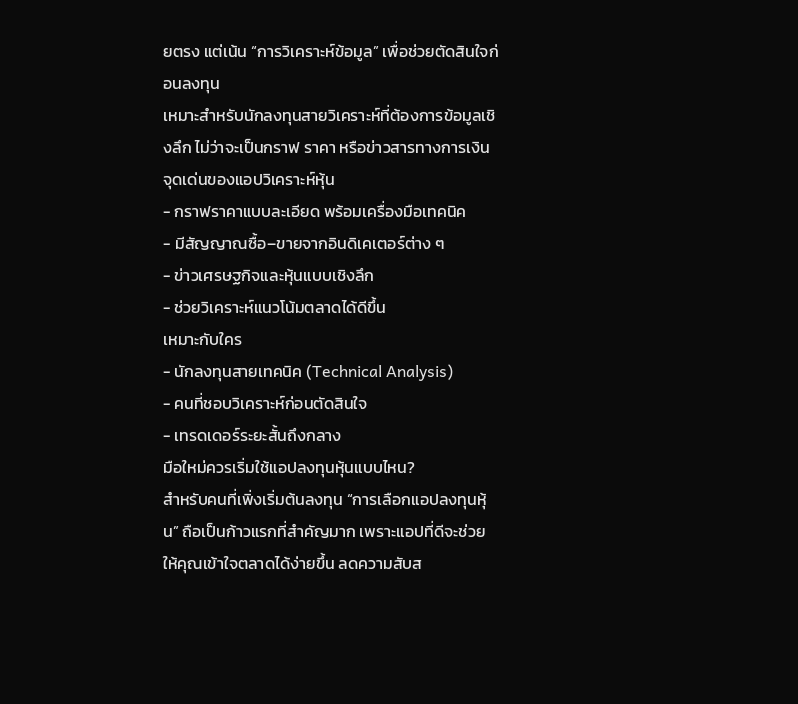ยตรง แต่เน้น “การวิเคราะห์ข้อมูล” เพื่อช่วยตัดสินใจก่อนลงทุน
เหมาะสำหรับนักลงทุนสายวิเคราะห์ที่ต้องการข้อมูลเชิงลึก ไม่ว่าจะเป็นกราฟ ราคา หรือข่าวสารทางการเงิน
จุดเด่นของแอปวิเคราะห์หุ้น
- กราฟราคาแบบละเอียด พร้อมเครื่องมือเทคนิค
- มีสัญญาณซื้อ–ขายจากอินดิเคเตอร์ต่าง ๆ
- ข่าวเศรษฐกิจและหุ้นแบบเชิงลึก
- ช่วยวิเคราะห์แนวโน้มตลาดได้ดีขึ้น
เหมาะกับใคร
- นักลงทุนสายเทคนิค (Technical Analysis)
- คนที่ชอบวิเคราะห์ก่อนตัดสินใจ
- เทรดเดอร์ระยะสั้นถึงกลาง
มือใหม่ควรเริ่มใช้แอปลงทุนหุ้นแบบไหน?
สำหรับคนที่เพิ่งเริ่มต้นลงทุน “การเลือกแอปลงทุนหุ้น” ถือเป็นก้าวแรกที่สำคัญมาก เพราะแอปที่ดีจะช่วยให้คุณเข้าใจตลาดได้ง่ายขึ้น ลดความสับส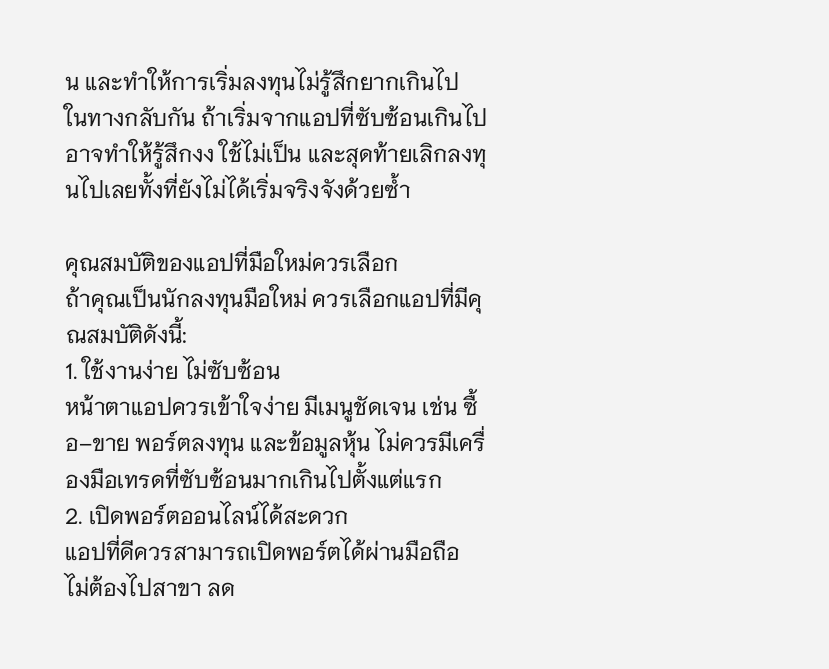น และทำให้การเริ่มลงทุนไม่รู้สึกยากเกินไป
ในทางกลับกัน ถ้าเริ่มจากแอปที่ซับซ้อนเกินไป อาจทำให้รู้สึกงง ใช้ไม่เป็น และสุดท้ายเลิกลงทุนไปเลยทั้งที่ยังไม่ได้เริ่มจริงจังด้วยซ้ำ

คุณสมบัติของแอปที่มือใหม่ควรเลือก
ถ้าคุณเป็นนักลงทุนมือใหม่ ควรเลือกแอปที่มีคุณสมบัติดังนี้:
1. ใช้งานง่าย ไม่ซับซ้อน
หน้าตาแอปควรเข้าใจง่าย มีเมนูชัดเจน เช่น ซื้อ–ขาย พอร์ตลงทุน และข้อมูลหุ้น ไม่ควรมีเครื่องมือเทรดที่ซับซ้อนมากเกินไปตั้งแต่แรก
2. เปิดพอร์ตออนไลน์ได้สะดวก
แอปที่ดีควรสามารถเปิดพอร์ตได้ผ่านมือถือ ไม่ต้องไปสาขา ลด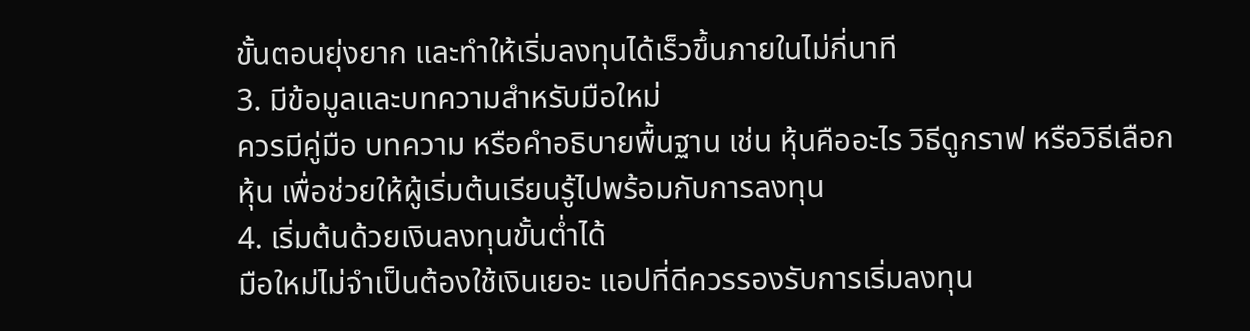ขั้นตอนยุ่งยาก และทำให้เริ่มลงทุนได้เร็วขึ้นภายในไม่กี่นาที
3. มีข้อมูลและบทความสำหรับมือใหม่
ควรมีคู่มือ บทความ หรือคำอธิบายพื้นฐาน เช่น หุ้นคืออะไร วิธีดูกราฟ หรือวิธีเลือกหุ้น เพื่อช่วยให้ผู้เริ่มต้นเรียนรู้ไปพร้อมกับการลงทุน
4. เริ่มต้นด้วยเงินลงทุนขั้นต่ำได้
มือใหม่ไม่จำเป็นต้องใช้เงินเยอะ แอปที่ดีควรรองรับการเริ่มลงทุน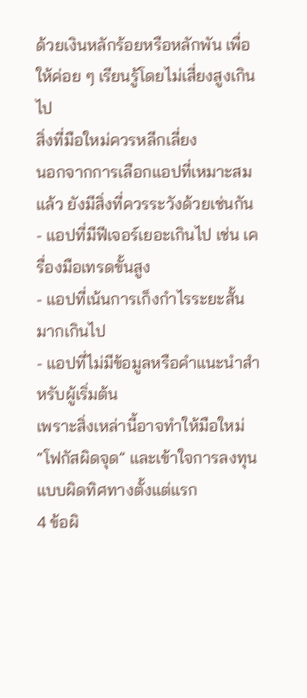ด้วยเงินหลักร้อยหรือหลักพัน เพื่อให้ค่อย ๆ เรียนรู้โดยไม่เสี่ยงสูงเกินไป
สิ่งที่มือใหม่ควรหลีกเลี่ยง
นอกจากการเลือกแอปที่เหมาะสมแล้ว ยังมีสิ่งที่ควรระวังด้วยเช่นกัน
- แอปที่มีฟีเจอร์เยอะเกินไป เช่น เครื่องมือเทรดขั้นสูง
- แอปที่เน้นการเก็งกำไรระยะสั้นมากเกินไป
- แอปที่ไม่มีข้อมูลหรือคำแนะนำสำหรับผู้เริ่มต้น
เพราะสิ่งเหล่านี้อาจทำให้มือใหม่ “โฟกัสผิดจุด” และเข้าใจการลงทุนแบบผิดทิศทางตั้งแต่แรก
4 ข้อผิ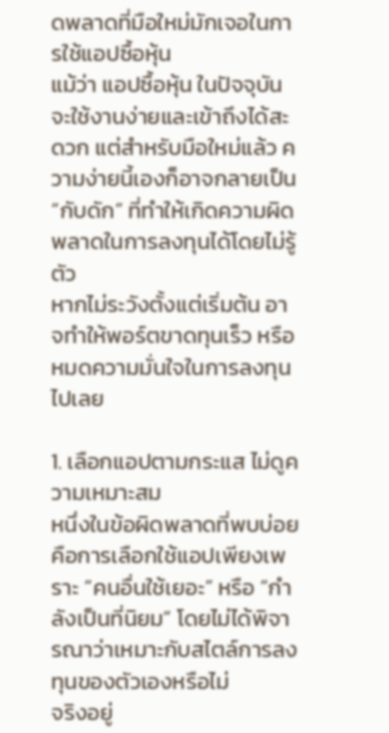ดพลาดที่มือใหม่มักเจอในการใช้แอปซื้อหุ้น
แม้ว่า แอปซื้อหุ้น ในปัจจุบันจะใช้งานง่ายและเข้าถึงได้สะดวก แต่สำหรับมือใหม่แล้ว ความง่ายนี้เองก็อาจกลายเป็น “กับดัก” ที่ทำให้เกิดความผิดพลาดในการลงทุนได้โดยไม่รู้ตัว
หากไม่ระวังตั้งแต่เริ่มต้น อาจทำให้พอร์ตขาดทุนเร็ว หรือหมดความมั่นใจในการลงทุนไปเลย

1. เลือกแอปตามกระแส ไม่ดูความเหมาะสม
หนึ่งในข้อผิดพลาดที่พบบ่อยคือการเลือกใช้แอปเพียงเพราะ “คนอื่นใช้เยอะ” หรือ “กำลังเป็นที่นิยม” โดยไม่ได้พิจารณาว่าเหมาะกับสไตล์การลงทุนของตัวเองหรือไม่
จริงอยู่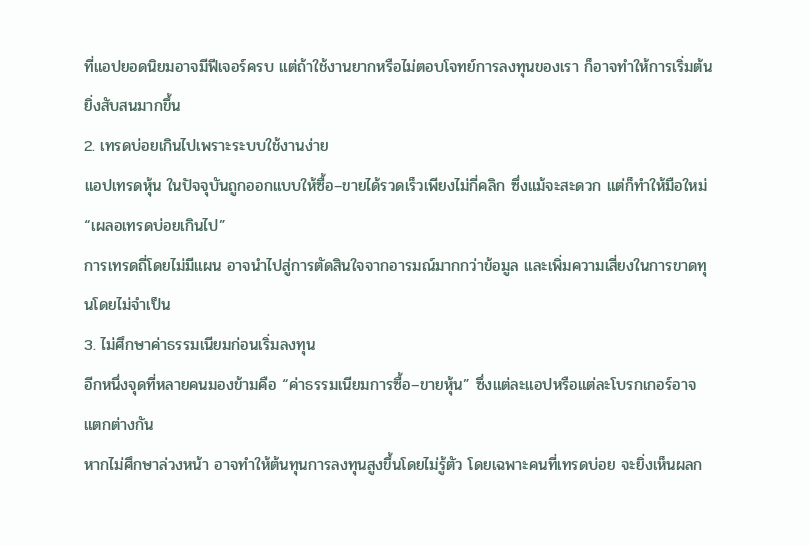ที่แอปยอดนิยมอาจมีฟีเจอร์ครบ แต่ถ้าใช้งานยากหรือไม่ตอบโจทย์การลงทุนของเรา ก็อาจทำให้การเริ่มต้นยิ่งสับสนมากขึ้น
2. เทรดบ่อยเกินไปเพราะระบบใช้งานง่าย
แอปเทรดหุ้น ในปัจจุบันถูกออกแบบให้ซื้อ–ขายได้รวดเร็วเพียงไม่กี่คลิก ซึ่งแม้จะสะดวก แต่ก็ทำให้มือใหม่ “เผลอเทรดบ่อยเกินไป”
การเทรดถี่โดยไม่มีแผน อาจนำไปสู่การตัดสินใจจากอารมณ์มากกว่าข้อมูล และเพิ่มความเสี่ยงในการขาดทุนโดยไม่จำเป็น
3. ไม่ศึกษาค่าธรรมเนียมก่อนเริ่มลงทุน
อีกหนึ่งจุดที่หลายคนมองข้ามคือ “ค่าธรรมเนียมการซื้อ–ขายหุ้น” ซึ่งแต่ละแอปหรือแต่ละโบรกเกอร์อาจแตกต่างกัน
หากไม่ศึกษาล่วงหน้า อาจทำให้ต้นทุนการลงทุนสูงขึ้นโดยไม่รู้ตัว โดยเฉพาะคนที่เทรดบ่อย จะยิ่งเห็นผลก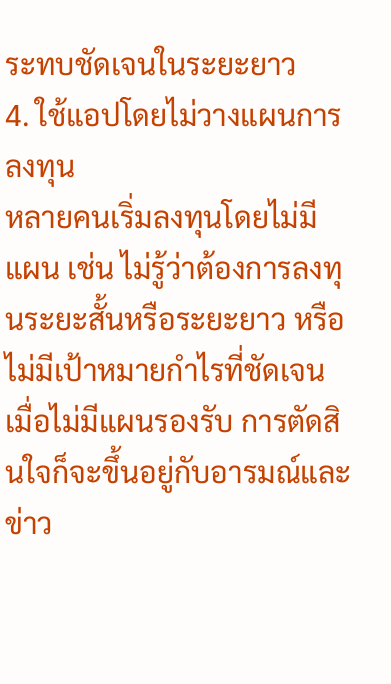ระทบชัดเจนในระยะยาว
4. ใช้แอปโดยไม่วางแผนการลงทุน
หลายคนเริ่มลงทุนโดยไม่มีแผน เช่น ไม่รู้ว่าต้องการลงทุนระยะสั้นหรือระยะยาว หรือไม่มีเป้าหมายกำไรที่ชัดเจน
เมื่อไม่มีแผนรองรับ การตัดสินใจก็จะขึ้นอยู่กับอารมณ์และข่าว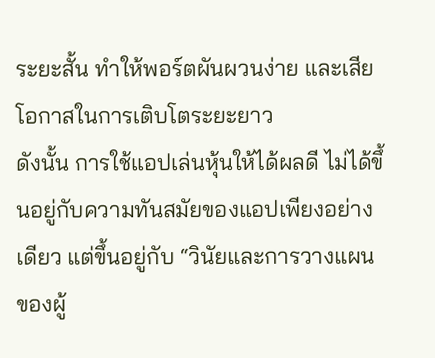ระยะสั้น ทำให้พอร์ตผันผวนง่าย และเสียโอกาสในการเติบโตระยะยาว
ดังนั้น การใช้แอปเล่นหุ้นให้ได้ผลดี ไม่ได้ขึ้นอยู่กับความทันสมัยของแอปเพียงอย่างเดียว แต่ขึ้นอยู่กับ “วินัยและการวางแผนของผู้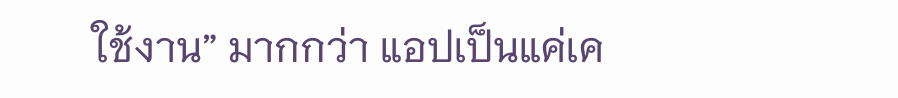ใช้งาน” มากกว่า แอปเป็นแค่เค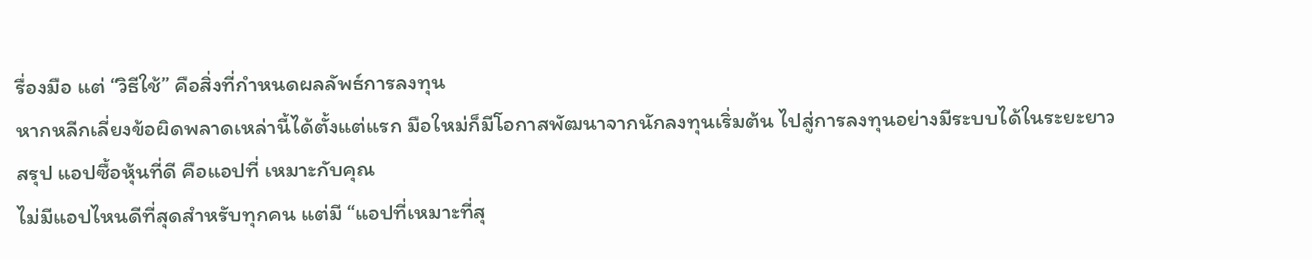รื่องมือ แต่ “วิธีใช้” คือสิ่งที่กำหนดผลลัพธ์การลงทุน
หากหลีกเลี่ยงข้อผิดพลาดเหล่านี้ได้ตั้งแต่แรก มือใหม่ก็มีโอกาสพัฒนาจากนักลงทุนเริ่มต้น ไปสู่การลงทุนอย่างมีระบบได้ในระยะยาว
สรุป แอปซื้อหุ้นที่ดี คือแอปที่ เหมาะกับคุณ
ไม่มีแอปไหนดีที่สุดสำหรับทุกคน แต่มี “แอปที่เหมาะที่สุ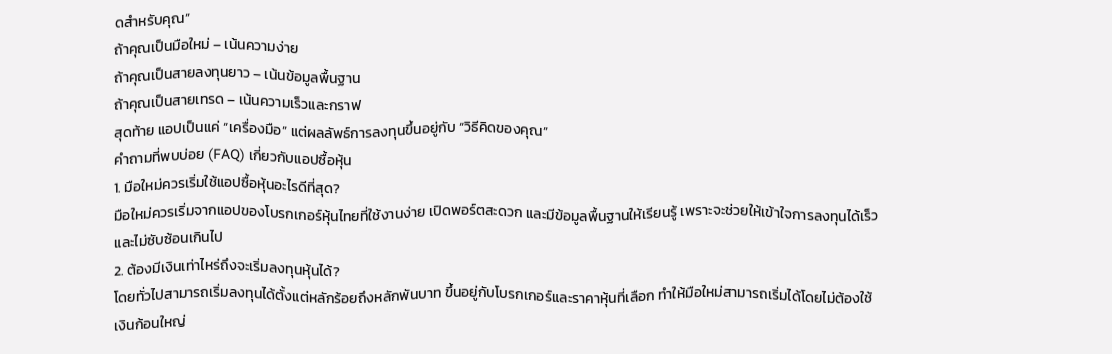ดสำหรับคุณ”
ถ้าคุณเป็นมือใหม่ – เน้นความง่าย
ถ้าคุณเป็นสายลงทุนยาว – เน้นข้อมูลพื้นฐาน
ถ้าคุณเป็นสายเทรด – เน้นความเร็วและกราฟ
สุดท้าย แอปเป็นแค่ “เครื่องมือ” แต่ผลลัพธ์การลงทุนขึ้นอยู่กับ “วิธีคิดของคุณ”
คำถามที่พบบ่อย (FAQ) เกี่ยวกับแอปซื้อหุ้น
1. มือใหม่ควรเริ่มใช้แอปซื้อหุ้นอะไรดีที่สุด?
มือใหม่ควรเริ่มจากแอปของโบรกเกอร์หุ้นไทยที่ใช้งานง่าย เปิดพอร์ตสะดวก และมีข้อมูลพื้นฐานให้เรียนรู้ เพราะจะช่วยให้เข้าใจการลงทุนได้เร็วและไม่ซับซ้อนเกินไป
2. ต้องมีเงินเท่าไหร่ถึงจะเริ่มลงทุนหุ้นได้?
โดยทั่วไปสามารถเริ่มลงทุนได้ตั้งแต่หลักร้อยถึงหลักพันบาท ขึ้นอยู่กับโบรกเกอร์และราคาหุ้นที่เลือก ทำให้มือใหม่สามารถเริ่มได้โดยไม่ต้องใช้เงินก้อนใหญ่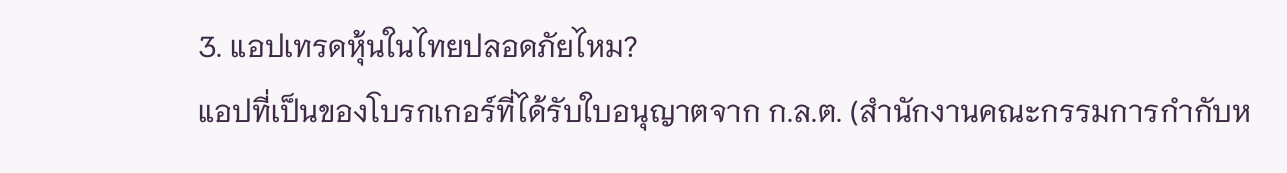3. แอปเทรดหุ้นในไทยปลอดภัยไหม?
แอปที่เป็นของโบรกเกอร์ที่ได้รับใบอนุญาตจาก ก.ล.ต. (สำนักงานคณะกรรมการกำกับห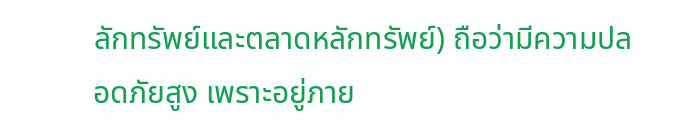ลักทรัพย์และตลาดหลักทรัพย์) ถือว่ามีความปลอดภัยสูง เพราะอยู่ภาย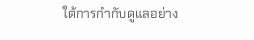ใต้การกำกับดูแลอย่าง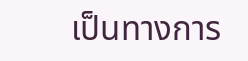เป็นทางการ